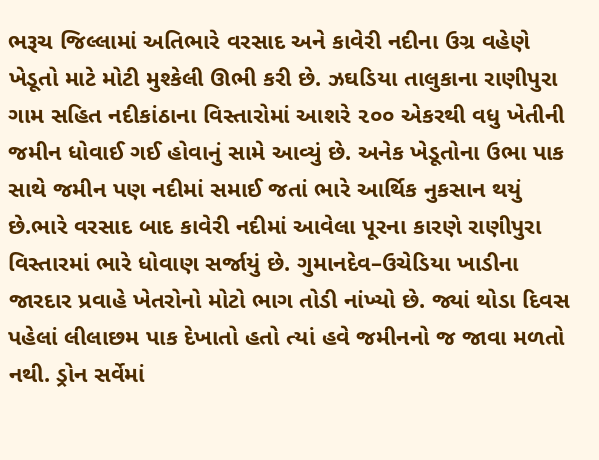ભરૂચ જિલ્લામાં અતિભારે વરસાદ અને કાવેરી નદીના ઉગ્ર વહેણે ખેડૂતો માટે મોટી મુશ્કેલી ઊભી કરી છે. ઝઘડિયા તાલુકાના રાણીપુરા ગામ સહિત નદીકાંઠાના વિસ્તારોમાં આશરે ૨૦૦ એકરથી વધુ ખેતીની જમીન ધોવાઈ ગઈ હોવાનું સામે આવ્યું છે. અનેક ખેડૂતોના ઉભા પાક સાથે જમીન પણ નદીમાં સમાઈ જતાં ભારે આર્થિક નુકસાન થયું છે.ભારે વરસાદ બાદ કાવેરી નદીમાં આવેલા પૂરના કારણે રાણીપુરા વિસ્તારમાં ભારે ધોવાણ સર્જાયું છે. ગુમાનદેવ–ઉચેડિયા ખાડીના જારદાર પ્રવાહે ખેતરોનો મોટો ભાગ તોડી નાંખ્યો છે. જ્યાં થોડા દિવસ પહેલાં લીલાછમ પાક દેખાતો હતો ત્યાં હવે જમીનનો જ જાવા મળતો નથી. ડ્રોન સર્વેમાં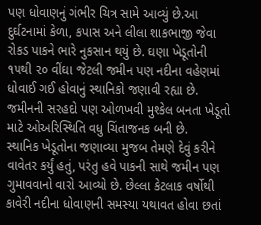પણ ધોવાણનું ગંભીર ચિત્ર સામે આવ્યું છે.આ દુર્ઘટનામાં કેળા, કપાસ અને લીલા શાકભાજી જેવા રોકડ પાકને ભારે નુકસાન થયું છે. ઘણા ખેડૂતોની ૧૫થી ૨૦ વીંઘા જેટલી જમીન પણ નદીના વહેણમાં ધોવાઈ ગઈ હોવાનું સ્થાનિકો જણાવી રહ્યા છે. જમીનની સરહદો પણ ઓળખવી મુશ્કેલ બનતા ખેડૂતો માટે ઓઅરિસ્થિતિ વધુ ચિંતાજનક બની છે.
સ્થાનિક ખેડૂતોના જણાવ્યા મુજબ તેમણે દેવું કરીને વાવેતર કર્યું હતું, પરંતુ હવે પાકની સાથે જમીન પણ ગુમાવવાનો વારો આવ્યો છે. છેલ્લા કેટલાક વર્ષોથી કાવેરી નદીના ધોવાણની સમસ્યા યથાવત હોવા છતાં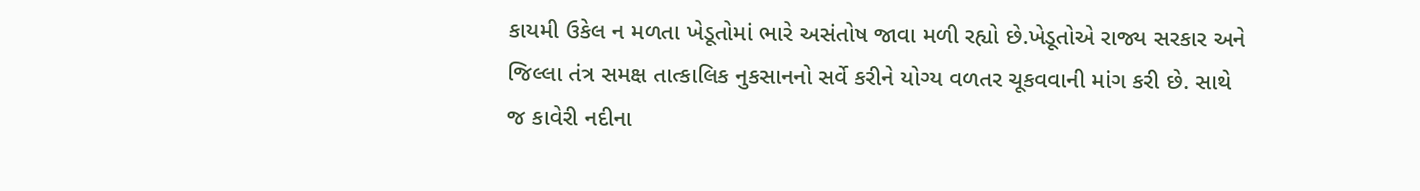કાયમી ઉકેલ ન મળતા ખેડૂતોમાં ભારે અસંતોષ જાવા મળી રહ્યો છે.ખેડૂતોએ રાજ્ય સરકાર અને જિલ્લા તંત્ર સમક્ષ તાત્કાલિક નુકસાનનો સર્વે કરીને યોગ્ય વળતર ચૂકવવાની માંગ કરી છે. સાથે જ કાવેરી નદીના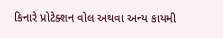કિનારે પ્રોટેક્શન વોલ અથવા અન્ય કાયમી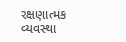રક્ષણાત્મક વ્યવસ્થા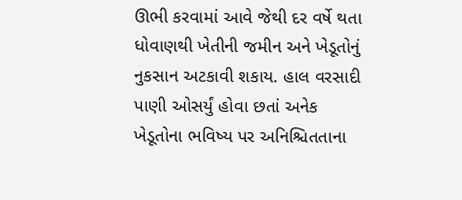ઊભી કરવામાં આવે જેથી દર વર્ષે થતા ધોવાણથી ખેતીની જમીન અને ખેડૂતોનું નુકસાન અટકાવી શકાય. હાલ વરસાદી પાણી ઓસર્યું હોવા છતાં અનેક ખેડૂતોના ભવિષ્ય પર અનિશ્ચિતતાના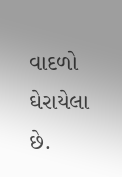વાદળો ઘેરાયેલા છે.